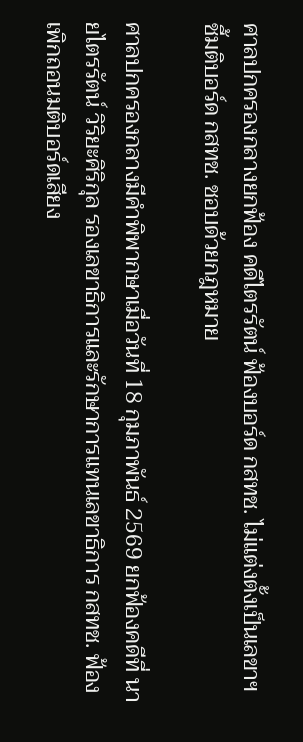ศาลปกครองกลางยกฟ้อง คดีไตรรัตน์ ฟ้องบอร์ด กสทช. ไม่แต่งตั้งเป็นเลขาฯ ชี้มติบอร์ด กสทช. ชอบด้วยกฎหมาย

ศาลปกครองกลางมีคำพิพากษาเมื่อวันที่ 18 กุมภาพันธ์ 2569 ยกฟ้องคดีที่ นายไตรรัตน์ วิริยะศิริกุล รองเลขาธิการและรักษาการแทนเลขาธิการ กสทช. ฟ้องเพิกถอนมติบอร์ดเสียง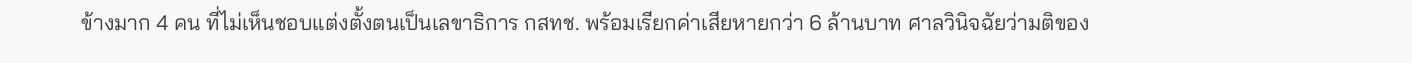ข้างมาก 4 คน ที่ไม่เห็นชอบแต่งตั้งตนเป็นเลขาธิการ กสทช. พร้อมเรียกค่าเสียหายกว่า 6 ล้านบาท ศาลวินิจฉัยว่ามติของ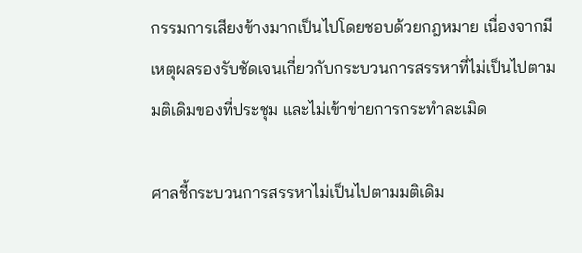กรรมการเสียงข้างมากเป็นไปโดยชอบด้วยกฎหมาย เนื่องจากมีเหตุผลรองรับชัดเจนเกี่ยวกับกระบวนการสรรหาที่ไม่เป็นไปตามมติเดิมของที่ประชุม และไม่เข้าข่ายการกระทำละเมิด

ศาลชี้กระบวนการสรรหาไม่เป็นไปตามมติเดิม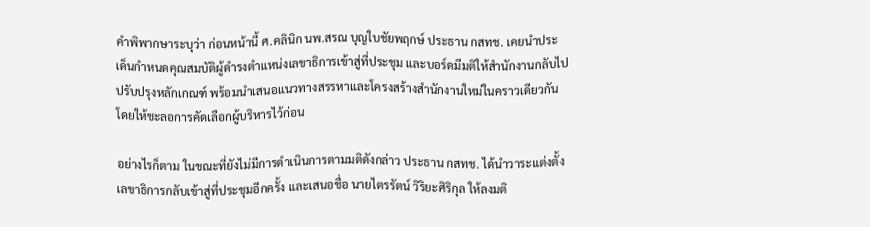คำพิพากษาระบุว่า ก่อนหน้านี้ ศ.คลินิก นพ.สรณ บุญใบชัยพฤกษ์ ประธาน กสทช. เคยนำประเด็นกำหนดคุณสมบัติผู้ดำรงตำแหน่งเลขาธิการเข้าสู่ที่ประชุม และบอร์ดมีมติให้สำนักงานกลับไปปรับปรุงหลักเกณฑ์ พร้อมนำเสนอแนวทางสรรหาและโครงสร้างสำนักงานใหม่ในคราวเดียวกัน โดยให้ชะลอการคัดเลือกผู้บริหารไว้ก่อน

อย่างไรก็ตาม ในขณะที่ยังไม่มีการดำเนินการตามมติดังกล่าว ประธาน กสทช. ได้นำวาระแต่งตั้งเลขาธิการกลับเข้าสู่ที่ประชุมอีกครั้ง และเสนอชื่อ นายไตรรัตน์ วิริยะศิริกุล ให้ลงมติ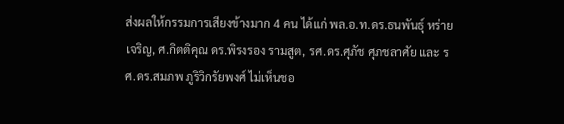ส่งผลให้กรรมการเสียงข้างมาก 4 คน ได้แก่ พล.อ.ท.ดร.ธนพันธุ์ หร่ายเจริญ, ศ.กิตติคุณ ดร.พิรงรอง รามสูต, รศ.ดร.ศุภัช ศุภชลาศัย และ รศ.ดร.สมภพ ภูริวิกรัยพงศ์ ไม่เห็นชอ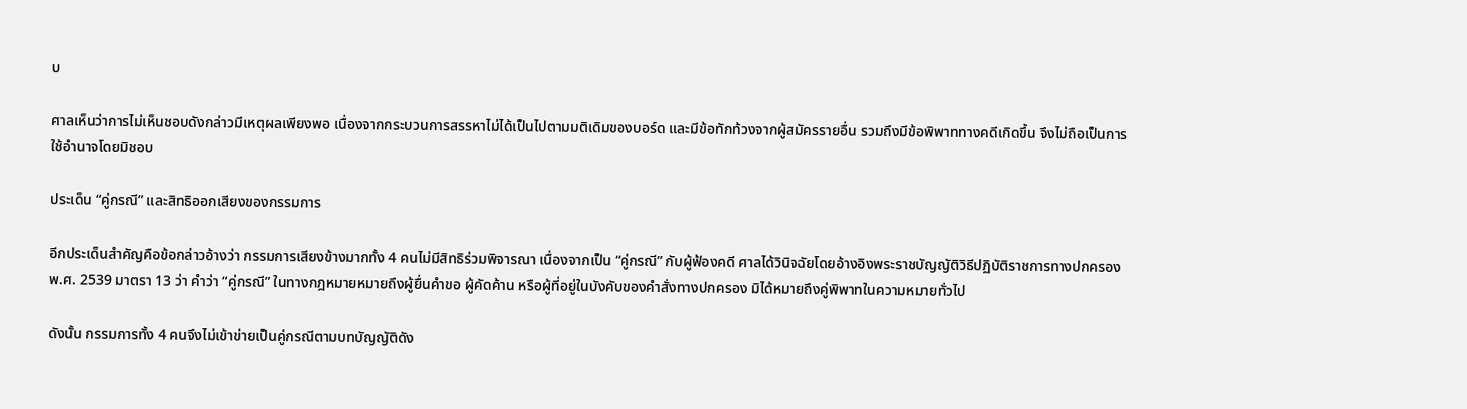บ

ศาลเห็นว่าการไม่เห็นชอบดังกล่าวมีเหตุผลเพียงพอ เนื่องจากกระบวนการสรรหาไม่ได้เป็นไปตามมติเดิมของบอร์ด และมีข้อทักท้วงจากผู้สมัครรายอื่น รวมถึงมีข้อพิพาททางคดีเกิดขึ้น จึงไม่ถือเป็นการใช้อำนาจโดยมิชอบ

ประเด็น “คู่กรณี” และสิทธิออกเสียงของกรรมการ

อีกประเด็นสำคัญคือข้อกล่าวอ้างว่า กรรมการเสียงข้างมากทั้ง 4 คนไม่มีสิทธิร่วมพิจารณา เนื่องจากเป็น “คู่กรณี” กับผู้ฟ้องคดี ศาลได้วินิจฉัยโดยอ้างอิงพระราชบัญญัติวิธีปฏิบัติราชการทางปกครอง พ.ศ. 2539 มาตรา 13 ว่า คำว่า “คู่กรณี” ในทางกฎหมายหมายถึงผู้ยื่นคำขอ ผู้คัดค้าน หรือผู้ที่อยู่ในบังคับของคำสั่งทางปกครอง มิได้หมายถึงคู่พิพาทในความหมายทั่วไป

ดังนั้น กรรมการทั้ง 4 คนจึงไม่เข้าข่ายเป็นคู่กรณีตามบทบัญญัติดัง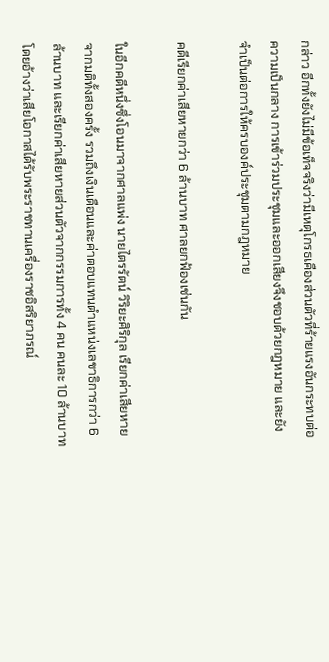กล่าว อีกทั้งยังไม่มีข้อเท็จจริงว่ามีเหตุโกรธเคืองส่วนตัวที่ร้ายแรงอันกระทบต่อความเป็นกลาง การเข้าร่วมประชุมและออกเสียงจึงชอบด้วยกฎหมาย และยังจำเป็นต่อการให้ครบองค์ประชุมตามกฎหมาย

คดีเรียกค่าเสียหายกว่า 6 ล้านบาท ศาลยกฟ้องเช่นกัน

ในอีกคดีหนึ่งซึ่งโอนมาจากศาลแพ่ง นายไตรรัตน์ วิริยะศิริกุล เรียกค่าเสียหายจากมติทั้งสองครั้ง รวมถึงเงินเดือนและค่าตอบแทนตำแหน่งเลขาธิการกว่า 6 ล้านบาท และเรียกค่าเสียหายส่วนตัวจากกรรมการทั้ง 4 คน คนละ 10 ล้านบาท โดยอ้างว่าเสียโอกาสได้รับพระราชทานเครื่องราชอิสริยาภรณ์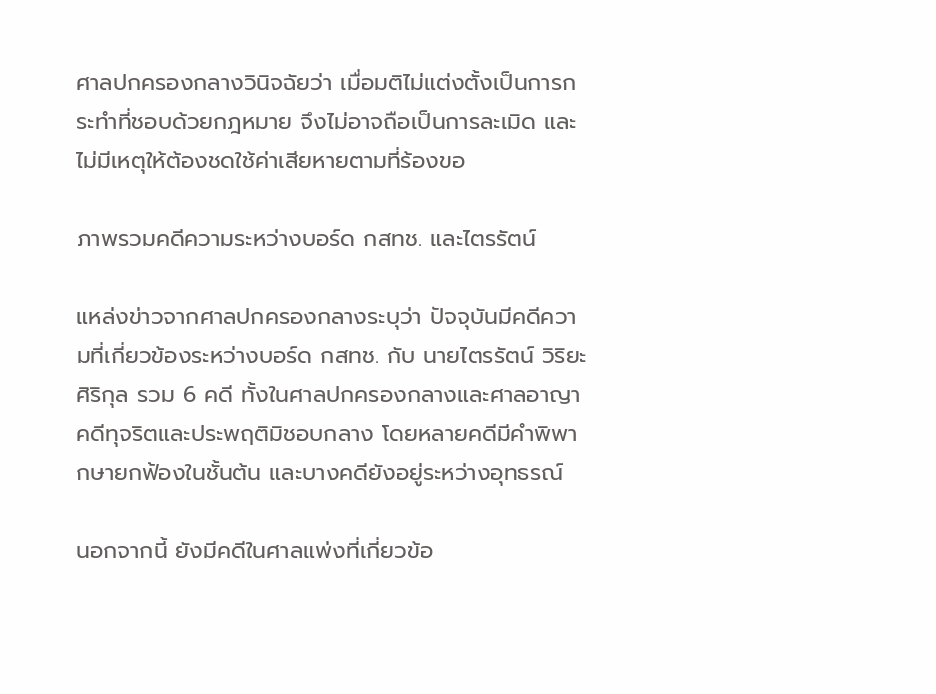ศาลปกครองกลางวินิจฉัยว่า เมื่อมติไม่แต่งตั้งเป็นการกระทำที่ชอบด้วยกฎหมาย จึงไม่อาจถือเป็นการละเมิด และไม่มีเหตุให้ต้องชดใช้ค่าเสียหายตามที่ร้องขอ

ภาพรวมคดีความระหว่างบอร์ด กสทช. และไตรรัตน์

แหล่งข่าวจากศาลปกครองกลางระบุว่า ปัจจุบันมีคดีความที่เกี่ยวข้องระหว่างบอร์ด กสทช. กับ นายไตรรัตน์ วิริยะศิริกุล รวม 6 คดี ทั้งในศาลปกครองกลางและศาลอาญาคดีทุจริตและประพฤติมิชอบกลาง โดยหลายคดีมีคำพิพากษายกฟ้องในชั้นต้น และบางคดียังอยู่ระหว่างอุทธรณ์

นอกจากนี้ ยังมีคดีในศาลแพ่งที่เกี่ยวข้อ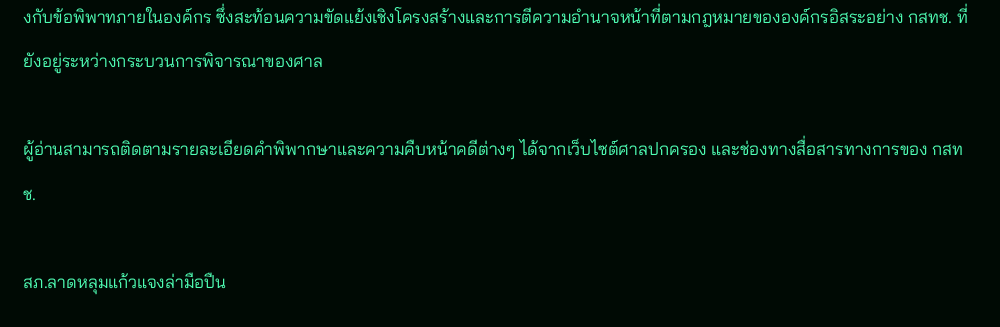งกับข้อพิพาทภายในองค์กร ซึ่งสะท้อนความขัดแย้งเชิงโครงสร้างและการตีความอำนาจหน้าที่ตามกฎหมายขององค์กรอิสระอย่าง กสทช. ที่ยังอยู่ระหว่างกระบวนการพิจารณาของศาล

ผู้อ่านสามารถติดตามรายละเอียดคำพิพากษาและความคืบหน้าคดีต่างๆ ได้จากเว็บไซต์ศาลปกครอง และช่องทางสื่อสารทางการของ กสทช.

สภ.ลาดหลุมแก้วแจงล่ามือปืน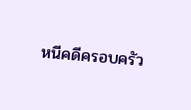หนีคดีครอบครัว